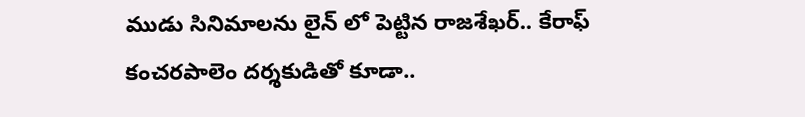ముడు సినిమాలను లైన్ లో పెట్టిన రాజశేఖర్.. కేరాఫ్ కంచరపాలెం దర్శకుడితో కూడా..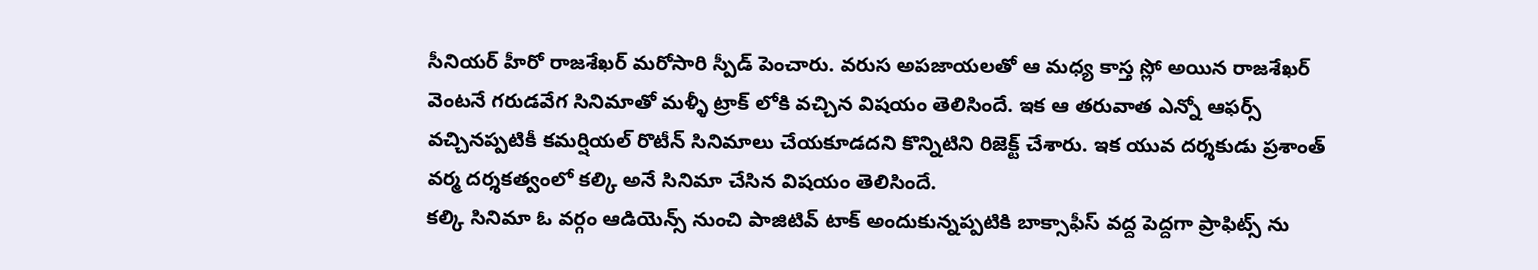సీనియర్ హీరో రాజశేఖర్ మరోసారి స్పీడ్ పెంచారు. వరుస అపజాయలతో ఆ మధ్య కాస్త స్లో అయిన రాజశేఖర్ వెంటనే గరుడవేగ సినిమాతో మళ్ళీ ట్రాక్ లోకి వచ్చిన విషయం తెలిసిందే. ఇక ఆ తరువాత ఎన్నో ఆఫర్స్ వచ్చినప్పటికీ కమర్షియల్ రొటీన్ సినిమాలు చేయకూడదని కొన్నిటిని రిజెక్ట్ చేశారు. ఇక యువ దర్శకుడు ప్రశాంత్ వర్మ దర్శకత్వంలో కల్కి అనే సినిమా చేసిన విషయం తెలిసిందే.
కల్కి సినిమా ఓ వర్గం ఆడియెన్స్ నుంచి పాజిటివ్ టాక్ అందుకున్నప్పటికి బాక్సాఫీస్ వద్ద పెద్దగా ప్రాఫిట్స్ ను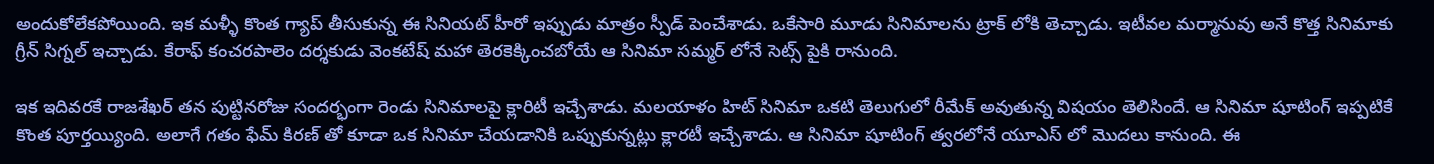అందుకోలేకపోయింది. ఇక మళ్ళీ కొంత గ్యాప్ తీసుకున్న ఈ సినియట్ హీరో ఇప్పుడు మాత్రం స్పీడ్ పెంచేశాడు. ఒకేసారి మూడు సినిమాలను ట్రాక్ లోకి తెచ్చాడు. ఇటీవల మర్మానువు అనే కొత్త సినిమాకు గ్రీన్ సిగ్నల్ ఇచ్చాడు. కేరాఫ్ కంచరపాలెం దర్శకుడు వెంకటేష్ మహా తెరకెక్కించబోయే ఆ సినిమా సమ్మర్ లోనే సెట్స్ పైకి రానుంది.

ఇక ఇదివరకే రాజశేఖర్ తన పుట్టినరోజు సందర్భంగా రెండు సినిమాలపై క్లారిటీ ఇచ్చేశాడు. మలయాళం హిట్ సినిమా ఒకటి తెలుగులో రీమేక్ అవుతున్న విషయం తెలిసిందే. ఆ సినిమా షూటింగ్ ఇప్పటికే కొంత పూర్తయ్యింది. అలాగే గతం ఫేమ్ కిరణ్ తో కూడా ఒక సినిమా చేయడానికి ఒప్పుకున్నట్లు క్లారటీ ఇచ్చేశాడు. ఆ సినిమా షూటింగ్ త్వరలోనే యూఎస్ లో మొదలు కానుంది. ఈ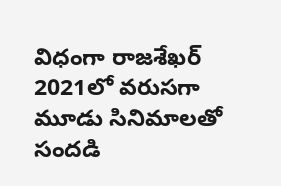విధంగా రాజశేఖర్ 2021లో వరుసగా మూడు సినిమాలతో సందడి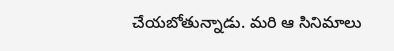చేయబోతున్నాడు. మరి ఆ సినిమాలు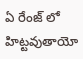ఏ రేంజ్ లో హిట్టవుతాయో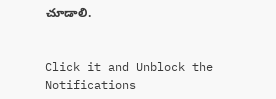చూడాలి.


Click it and Unblock the Notifications